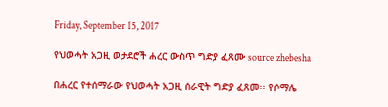Friday, September 15, 2017

የህወሓት አጋዚ ወታደሮች ሐረር ውስጥ ግድያ ፈጸሙ source zhebesha

በሐረር የተሰማራው የህወሓት አጋዚ ሰራዊት ግድያ ፈጸመ፡፡ የሶማሌ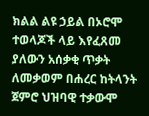ክልል ልዩ ኃይል በኦሮሞ ተወላጆች ላይ እየፈጸመ ያለውን አሰቃቂ ጥቃት ለመቃወም በሐረር ከትላንት ጀምሮ ህዝባዊ ተቃውሞ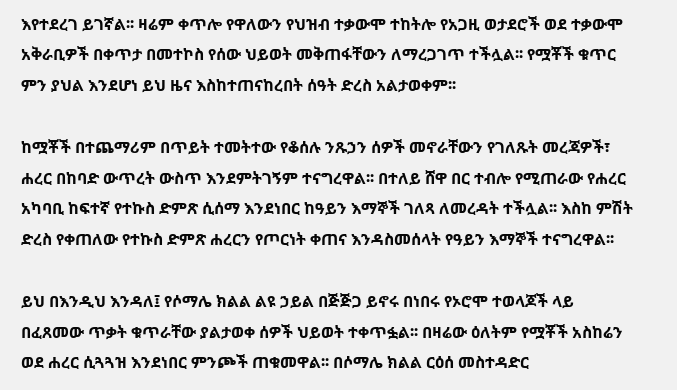እየተደረገ ይገኛል፡፡ ዛሬም ቀጥሎ የዋለውን የህዝብ ተቃውሞ ተከትሎ የአጋዚ ወታደሮች ወደ ተቃውሞ አቅራቢዎች በቀጥታ በመተኮስ የሰው ህይወት መቅጠፋቸውን ለማረጋገጥ ተችሏል፡፡ የሟቾች ቁጥር ምን ያህል እንደሆነ ይህ ዜና እስከተጠናከረበት ሰዓት ድረስ አልታወቀም፡፡

ከሟቾች በተጨማሪም በጥይት ተመትተው የቆሰሉ ንጹኃን ሰዎች መኖራቸውን የገለጹት መረጃዎች፣ ሐረር በከባድ ውጥረት ውስጥ እንደምትገኝም ተናግረዋል፡፡ በተለይ ሸዋ በር ተብሎ የሚጠራው የሐረር አካባቢ ከፍተኛ የተኩስ ድምጽ ሲሰማ እንደነበር ከዓይን እማኞች ገለጻ ለመረዳት ተችሏል፡፡ እስከ ምሽት ድረስ የቀጠለው የተኩስ ድምጽ ሐረርን የጦርነት ቀጠና እንዳስመሰላት የዓይን እማኞች ተናግረዋል፡፡

ይህ በእንዲህ እንዳለ፤ የሶማሌ ክልል ልዩ ኃይል በጅጅጋ ይኖሩ በነበሩ የኦሮሞ ተወላጆች ላይ በፈጸመው ጥቃት ቁጥራቸው ያልታወቀ ሰዎች ህይወት ተቀጥፏል፡፡ በዛሬው ዕለትም የሟቾች አስከሬን ወደ ሐረር ሲጓጓዝ እንደነበር ምንጮች ጠቁመዋል፡፡ በሶማሌ ክልል ርዕሰ መስተዳድር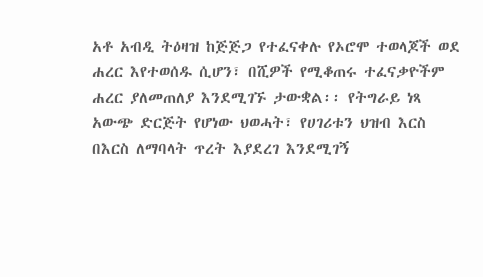አቶ አብዲ ትዕዛዝ ከጅጅጋ የተፈናቀሉ የኦሮሞ ተወላጆች ወደ ሐረር እየተወሰዱ ሲሆን፣ በሺዎች የሚቆጠሩ ተፈናቃዮችም ሐረር ያለመጠለያ እንደሚገኙ ታውቋል፡፡ የትግራይ ነጻ አውጭ ድርጅት የሆነው ህወሓት፣ የሀገሪቱን ህዝብ እርስ በእርስ ለማባላት ጥረት እያደረገ እንደሚገኝ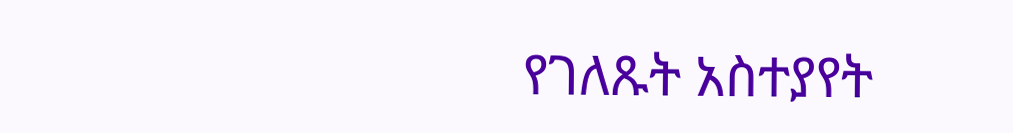የገለጹት አስተያየት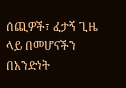ሰጪዎች፣ ፈታኝ ጊዜ ላይ በመሆናችን በአንድነት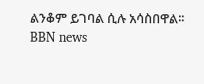ልንቆም ይገባል ሲሉ አሳስበዋል፡፡
BBN news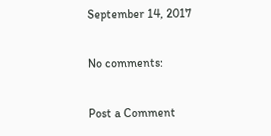September 14, 2017

No comments:

Post a Comment